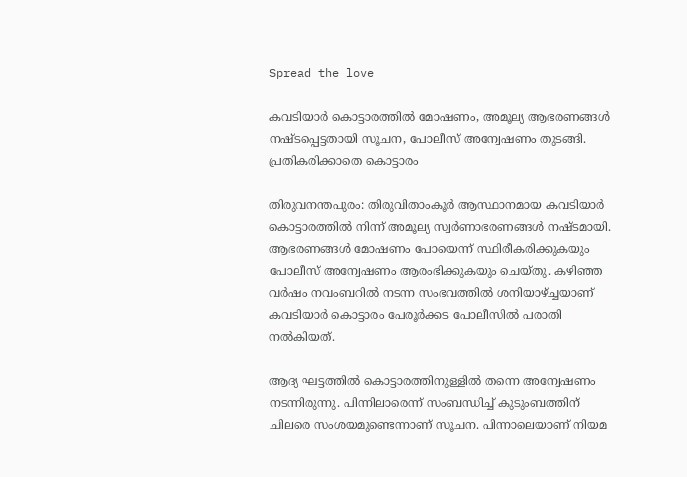Spread the love

കവടിയാര്‍ കൊട്ടാരത്തില്‍ മോഷണം, അമൂല്യ ആഭരണങ്ങള്‍ നഷ്ടപ്പെട്ടതായി സൂചന, പോലീസ് അന്വേഷണം തുടങ്ങി. പ്രതികരിക്കാതെ കൊട്ടാരം

തിരുവനന്തപുരം: തിരുവിതാംകൂര്‍ ആസ്ഥാനമായ കവടിയാര്‍ കൊട്ടാരത്തില്‍ നിന്ന് അമൂല്യ സ്വര്‍ണാഭരണങ്ങള്‍ നഷ്ടമായി. ആഭരണങ്ങള്‍ മോഷണം പോയെന്ന് സ്ഥിരീകരിക്കുകയും പോലീസ് അന്വേഷണം ആരംഭിക്കുകയും ചെയ്തു. കഴിഞ്ഞ വര്‍ഷം നവംബറില്‍ നടന്ന സംഭവത്തില്‍ ശനിയാഴ്ച്ചയാണ് കവടിയാര്‍ കൊട്ടാരം പേരൂര്‍ക്കട പോലീസില്‍ പരാതി നല്‍കിയത്.

ആദ്യ ഘട്ടത്തില്‍ കൊട്ടാരത്തിനുള്ളില്‍ തന്നെ അന്വേഷണം നടന്നിരുന്നു. പിന്നിലാരെന്ന് സംബന്ധിച്ച് കുടുംബത്തിന് ചിലരെ സംശയമുണ്ടെന്നാണ് സൂചന. പിന്നാലെയാണ് നിയമ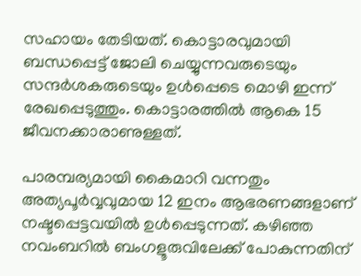സഹായം തേടിയത്. കൊട്ടാരവുമായി ബന്ധപ്പെട്ട് ജോലി ചെയ്യുന്നവരുടെയും സന്ദര്‍ശകരുടെയും ഉള്‍പ്പെടെ മൊഴി ഇന്ന് രേഖപ്പെടുത്തും. കൊട്ടാരത്തില്‍ ആകെ 15 ജീവനക്കാരാണുള്ളത്.

പാരമ്പര്യമായി കൈമാറി വന്നതും അത്യപൂര്‍വ്വവുമായ 12 ഇനം ആഭരണങ്ങളാണ് നഷ്ടപ്പെട്ടവയില്‍ ഉള്‍പ്പെടുന്നത്. കഴിഞ്ഞ നവംബറില്‍ ബംഗളൂരുവിലേക്ക് പോകുന്നതിന്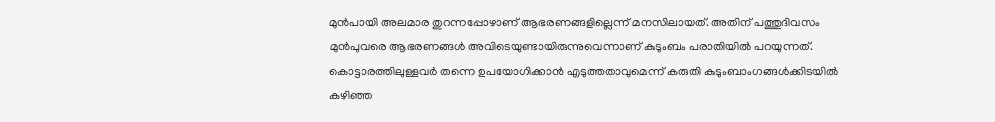മുന്‍പായി അലമാര തുറന്നപ്പോഴാണ് ആഭരണങ്ങളില്ലെന്ന് മനസിലായത്. അതിന് പത്തുദിവസം മുന്‍പുവരെ ആഭരണങ്ങള്‍ അവിടെയുണ്ടായിരുന്നുവെന്നാണ് കുടുംബം പരാതിയില്‍ പറയുന്നത്. കൊട്ടാരത്തിലുള്ളവര്‍ തന്നെ ഉപയോഗിക്കാന്‍ എടുത്തതാവുമെന്ന് കരുതി കുടുംബാംഗങ്ങള്‍ക്കിടയില്‍ കഴിഞ്ഞ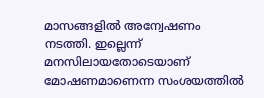മാസങ്ങളില്‍ അന്വേഷണം നടത്തി. ഇല്ലെന്ന് മനസിലായതോടെയാണ് മോഷണമാണെന്ന സംശയത്തില്‍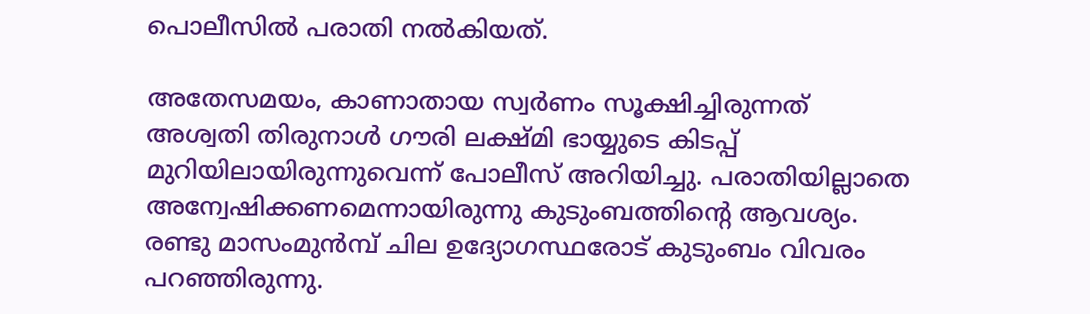പൊലീസില്‍ പരാതി നല്‍കിയത്.

അതേസമയം, കാണാതായ സ്വര്‍ണം സൂക്ഷിച്ചിരുന്നത് അശ്വതി തിരുനാള്‍ ഗൗരി ലക്ഷ്മി ഭായ്യുടെ കിടപ്പ് മുറിയിലായിരുന്നുവെന്ന് പോലീസ് അറിയിച്ചു. പരാതിയില്ലാതെ അന്വേഷിക്കണമെന്നായിരുന്നു കുടുംബത്തിന്റെ ആവശ്യം. രണ്ടു മാസംമുന്‍മ്പ് ചില ഉദ്യോഗസ്ഥരോട് കുടുംബം വിവരം പറഞ്ഞിരുന്നു.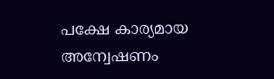പക്ഷേ കാര്യമായ അന്വേഷണം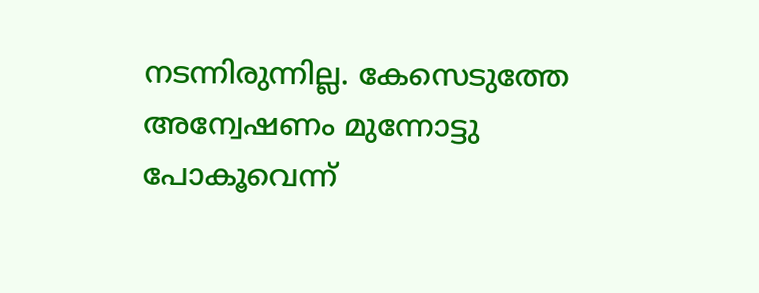നടന്നിരുന്നില്ല. കേസെടുത്തേ അന്വേഷണം മുന്നോട്ടു പോകൂവെന്ന്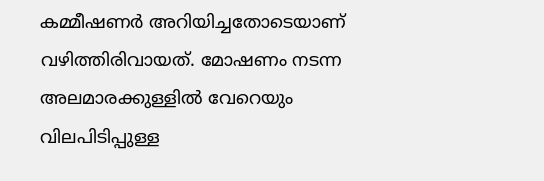കമ്മീഷണര്‍ അറിയിച്ചതോടെയാണ് വഴിത്തിരിവായത്. മോഷണം നടന്ന അലമാരക്കുള്ളില്‍ വേറെയും വിലപിടിപ്പുള്ള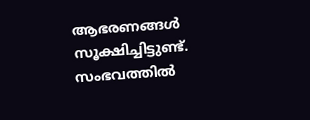ആഭരണങ്ങള്‍ സൂക്ഷിച്ചിട്ടുണ്ട്. സംഭവത്തില്‍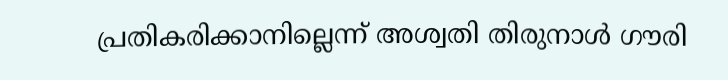പ്രതികരിക്കാനില്ലെന്ന് അശ്വതി തിരുനാള്‍ ഗൗരി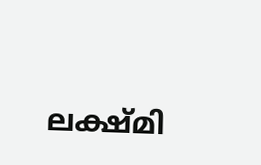ലക്ഷ്മി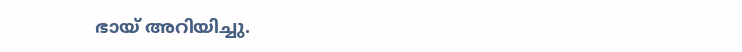ഭായ് അറിയിച്ചു.